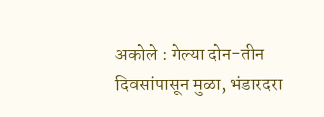अकोले : गेल्या दोन-तीन दिवसांपासून मुळा, भंडारदरा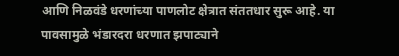आणि निळवंडे धरणांच्या पाणलोट क्षेत्रात संततधार सुरू आहे. या पावसामुळे भंडारदरा धरणात झपाट्याने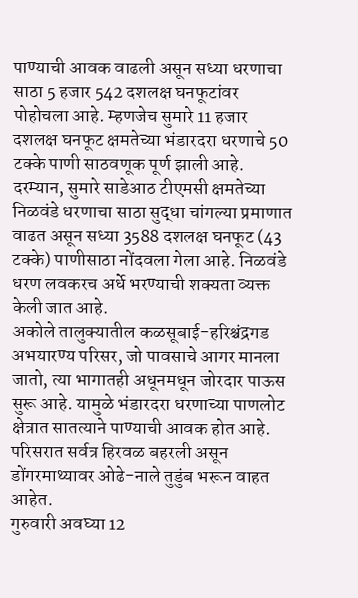पाण्याची आवक वाढली असून सध्या धरणाचा साठा 5 हजार 542 दशलक्ष घनफूटांवर पोहोचला आहे. म्हणजेच सुमारे 11 हजार दशलक्ष घनफूट क्षमतेच्या भंडारदरा धरणाचे 50 टक्के पाणी साठवणूक पूर्ण झाली आहे.
दरम्यान, सुमारे साडेआठ टीएमसी क्षमतेच्या निळवंडे धरणाचा साठा सुद्धा चांगल्या प्रमाणात वाढत असून सध्या 3588 दशलक्ष घनफूट (43 टक्के) पाणीसाठा नोंदवला गेला आहे. निळवंडे धरण लवकरच अर्धे भरण्याची शक्यता व्यक्त केली जात आहे.
अकोले तालुक्यातील कळसूबाई-हरिश्चंद्रगड अभयारण्य परिसर, जो पावसाचे आगर मानला जातो, त्या भागातही अधूनमधून जोरदार पाऊस सुरू आहे. यामुळे भंडारदरा धरणाच्या पाणलोट क्षेत्रात सातत्याने पाण्याची आवक होत आहे. परिसरात सर्वत्र हिरवळ बहरली असून डोंगरमाथ्यावर ओढे-नाले तुडुंब भरून वाहत आहेत.
गुरुवारी अवघ्या 12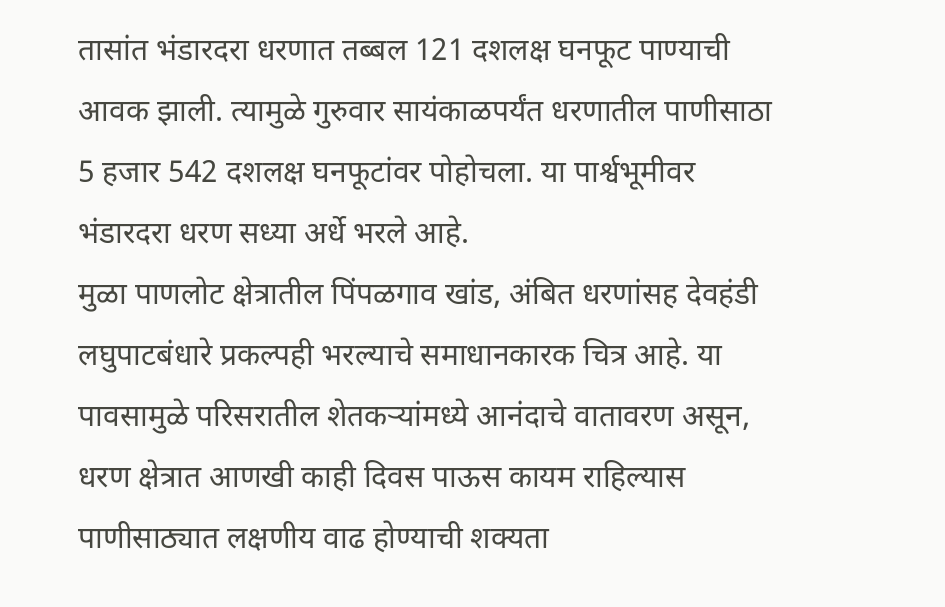तासांत भंडारदरा धरणात तब्बल 121 दशलक्ष घनफूट पाण्याची आवक झाली. त्यामुळे गुरुवार सायंकाळपर्यंत धरणातील पाणीसाठा 5 हजार 542 दशलक्ष घनफूटांवर पोहोचला. या पार्श्वभूमीवर भंडारदरा धरण सध्या अर्धे भरले आहे.
मुळा पाणलोट क्षेत्रातील पिंपळगाव खांड, अंबित धरणांसह देवहंडी लघुपाटबंधारे प्रकल्पही भरल्याचे समाधानकारक चित्र आहे. या पावसामुळे परिसरातील शेतकऱ्यांमध्ये आनंदाचे वातावरण असून, धरण क्षेत्रात आणखी काही दिवस पाऊस कायम राहिल्यास पाणीसाठ्यात लक्षणीय वाढ होण्याची शक्यता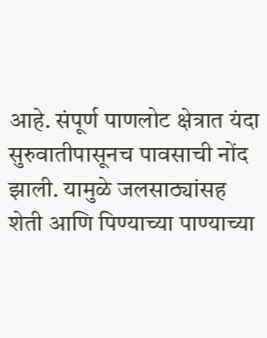आहे. संपूर्ण पाणलोट क्षेत्रात यंदा सुरुवातीपासूनच पावसाची नोंद झाली. यामुळे जलसाठ्यांसह शेती आणि पिण्याच्या पाण्याच्या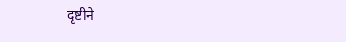दृष्टीने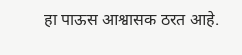हा पाऊस आश्वासक ठरत आहे.